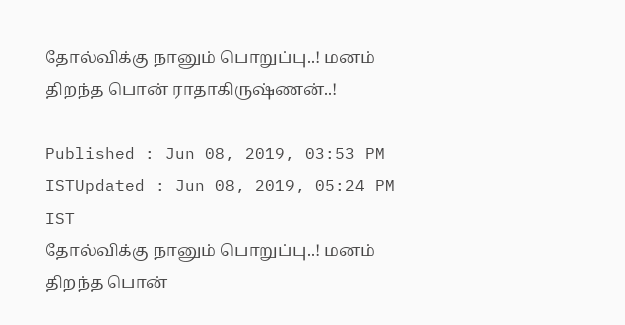தோல்விக்கு நானும் பொறுப்பு..! மனம் திறந்த பொன் ராதாகிருஷ்ணன்..!

Published : Jun 08, 2019, 03:53 PM ISTUpdated : Jun 08, 2019, 05:24 PM IST
தோல்விக்கு நானும் பொறுப்பு..! மனம் திறந்த பொன்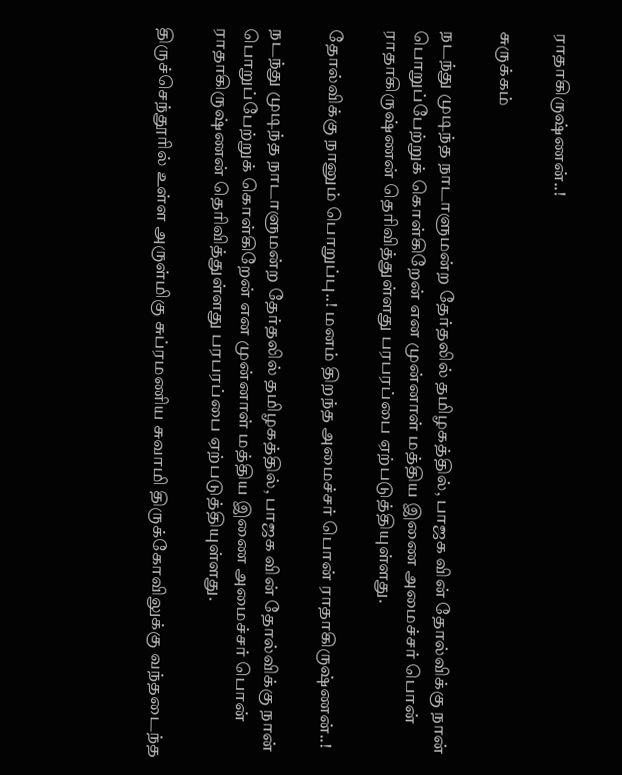ராதாகிருஷ்ணன்..!

சுருக்கம்

நடந்து முடிந்த நாடாளுமன்ற தேர்தலில் தமிழகத்தில், பாஜக வின் தோல்விக்கு நான் பொறுப்பேற்றுக் கொள்கிறேன் என முன்னாள் மத்திய இணை அமைச்சர் பொன் ராதாகிருஷ்ணன் தெரிவித்துள்ளது பரபரப்பை ஏற்படுத்தியுள்ளது.

தோல்விக்கு நானும் பொறுப்பு..! மனம் திறந்த அமைச்சர் பொன் ராதாகிருஷ்ணன்..!

நடந்து முடிந்த நாடாளுமன்ற தேர்தலில் தமிழகத்தில், பாஜக வின் தோல்விக்கு நான் பொறுப்பேற்றுக் கொள்கிறேன் என முன்னாள் மத்திய இணை அமைச்சர் பொன் ராதாகிருஷ்ணன் தெரிவித்துள்ளது பரபரப்பை ஏற்படுத்தியுள்ளது.

திருச்செந்தூரில் உள்ள அருள்மிகு சுப்ரமணிய சுவாமி திருக்கோவிலுக்கு வந்தடைந்த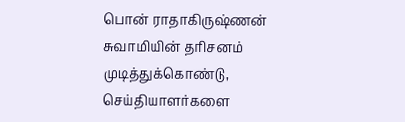பொன் ராதாகிருஷ்ணன் சுவாமியின் தரிசனம் முடித்துக்கொண்டு, செய்தியாளர்களை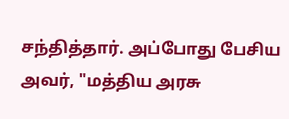சந்தித்தார். அப்போது பேசிய அவர், "மத்திய அரசு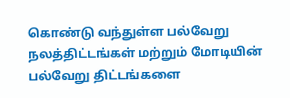கொண்டு வந்துள்ள பல்வேறு நலத்திட்டங்கள் மற்றும் மோடியின் பல்வேறு திட்டங்களை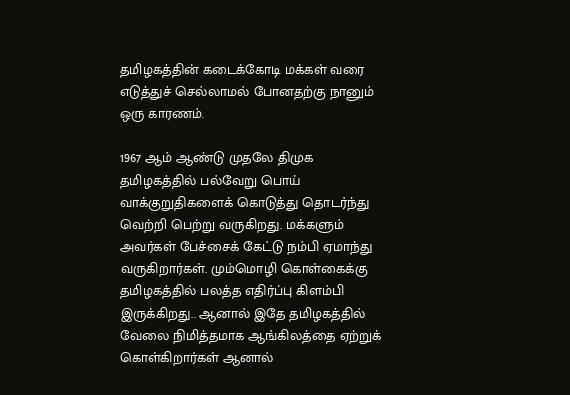தமிழகத்தின் கடைக்கோடி மக்கள் வரை எடுத்துச் செல்லாமல் போனதற்கு நானும் ஒரு காரணம்.

1967 ஆம் ஆண்டு முதலே திமுக தமிழகத்தில் பல்வேறு பொய்  வாக்குறுதிகளைக் கொடுத்து தொடர்ந்து வெற்றி பெற்று வருகிறது. மக்களும் அவர்கள் பேச்சைக் கேட்டு நம்பி ஏமாந்து வருகிறார்கள். மும்மொழி கொள்கைக்கு தமிழகத்தில் பலத்த எதிர்ப்பு கிளம்பி இருக்கிறது.. ஆனால் இதே தமிழகத்தில் வேலை நிமித்தமாக ஆங்கிலத்தை ஏற்றுக் கொள்கிறார்கள் ஆனால்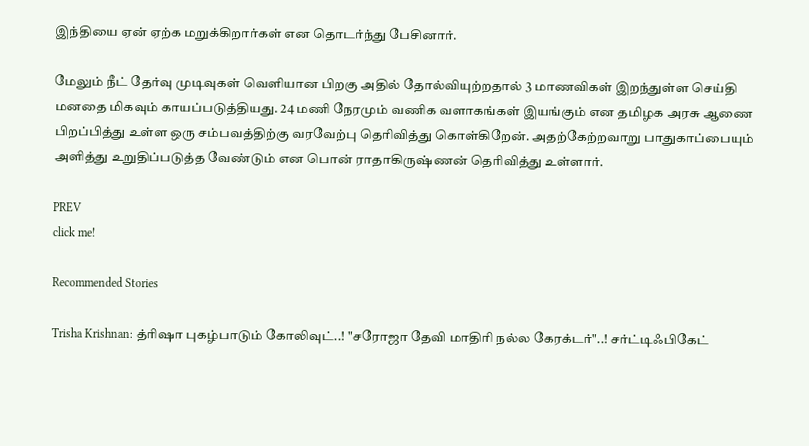இந்தியை ஏன் ஏற்க மறுக்கிறார்கள் என தொடர்ந்து பேசினார்.

மேலும் நீட் தேர்வு முடிவுகள் வெளியான பிறகு அதில் தோல்வியுற்றதால் 3 மாணவிகள் இறந்துள்ள செய்தி மனதை மிகவும் காயப்படுத்தியது. 24 மணி நேரமும் வணிக வளாகங்கள் இயங்கும் என தமிழக அரசு ஆணை பிறப்பித்து உள்ள ஒரு சம்பவத்திற்கு வரவேற்பு தெரிவித்து கொள்கிறேன். அதற்கேற்றவாறு பாதுகாப்பையும் அளித்து உறுதிப்படுத்த வேண்டும் என பொன் ராதாகிருஷ்ணன் தெரிவித்து உள்ளார்.

PREV
click me!

Recommended Stories

Trisha Krishnan: த்ரிஷா புகழ்பாடும் கோலிவுட்..! "சரோஜா தேவி மாதிரி நல்ல கேரக்டர்"..! சர்ட்டிஃபிகேட்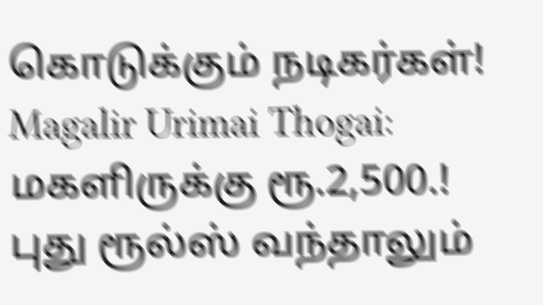கொடுக்கும் நடிகர்கள்!
Magalir Urimai Thogai: மகளிருக்கு ரூ.2,500.! புது ரூல்ஸ் வந்தாலும்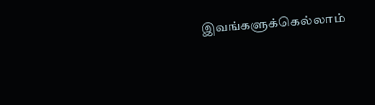இவங்களுக்கெல்லாம்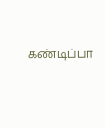கண்டிப்பா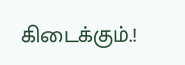கிடைக்கும்.!